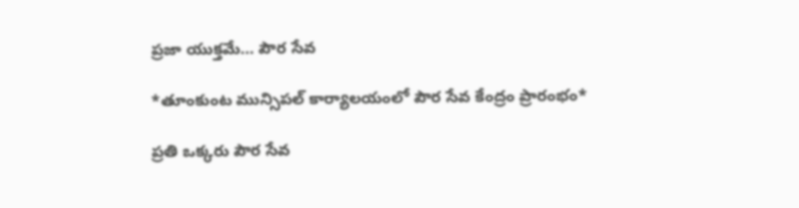ప్రజా యుక్తమే… పౌర సేవ

*తూంకుంట మున్సిపల్ కార్యాలయంలో పౌర సేవ కేంద్రం ప్రారంభం*

ప్రతి ఒక్కరు పౌర సేవ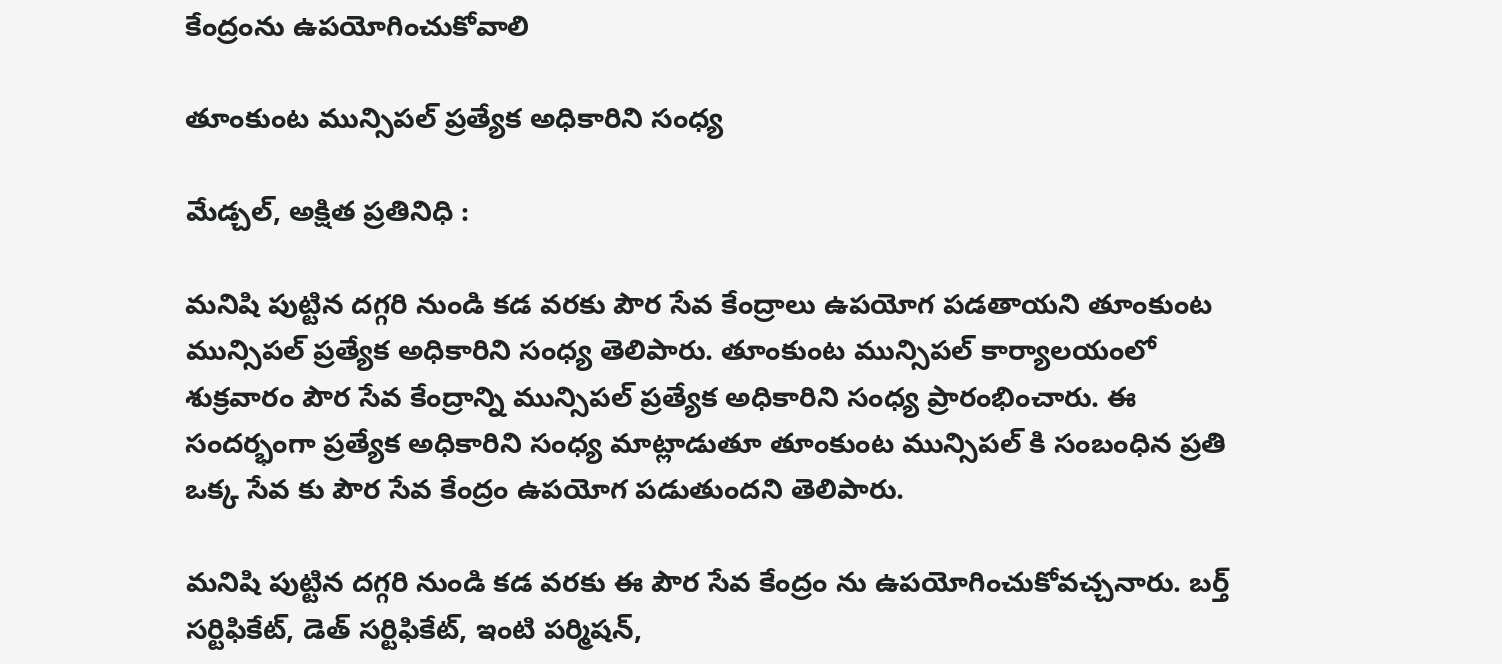కేంద్రంను ఉపయోగించుకోవాలి

తూంకుంట మున్సిపల్ ప్రత్యేక అధికారిని సంధ్య

మేడ్చల్, అక్షిత ప్రతినిధి :

మనిషి పుట్టిన దగ్గరి నుండి కడ వరకు పౌర సేవ కేంద్రాలు ఉపయోగ పడతాయని తూంకుంట మున్సిపల్ ప్రత్యేక అధికారిని సంధ్య తెలిపారు. తూంకుంట మున్సిపల్ కార్యాలయంలో శుక్రవారం పౌర సేవ కేంద్రాన్ని మున్సిపల్ ప్రత్యేక అధికారిని సంధ్య ప్రారంభించారు. ఈ సందర్భంగా ప్రత్యేక అధికారిని సంధ్య మాట్లాడుతూ తూంకుంట మున్సిపల్ కి సంబంధిన ప్రతి ఒక్క సేవ కు పౌర సేవ కేంద్రం ఉపయోగ పడుతుందని తెలిపారు.

మనిషి పుట్టిన దగ్గరి నుండి కడ వరకు ఈ పౌర సేవ కేంద్రం ను ఉపయోగించుకోవచ్చనారు. బర్త్ సర్టిఫికేట్, డెత్ సర్టిఫికేట్, ఇంటి పర్మిషన్,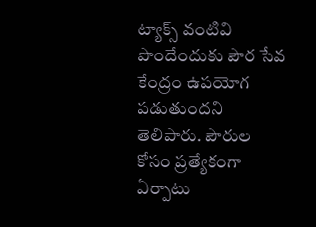ట్యాక్స్ వంటివి పొందేందుకు పౌర సేవ కేంద్రం ఉపయోగ పడుతుందని తెలిపారు. పౌరుల కోసం ప్రత్యేకంగా ఏర్పాటు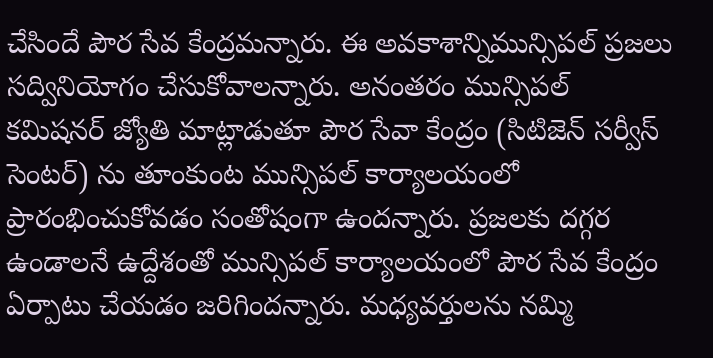చేసిందే పౌర సేవ కేంద్రమన్నారు. ఈ అవకాశాన్నిమున్సిపల్ ప్రజలు సద్వినియోగం చేసుకోవాలన్నారు. అనంతరం మున్సిపల్ కమిషనర్ జ్యోతి మాట్లాడుతూ పౌర సేవా కేంద్రం (సిటిజెన్ సర్వీస్ సెంటర్) ను తూంకుంట మున్సిపల్ కార్యాలయంలో ప్రారంభించుకోవడం సంతోషంగా ఉందన్నారు. ప్రజలకు దగ్గర ఉండాలనే ఉద్దేశంతో మున్సిపల్ కార్యాలయంలో పౌర సేవ కేంద్రం ఏర్పాటు చేయడం జరిగిందన్నారు. మధ్యవర్తులను నమ్మి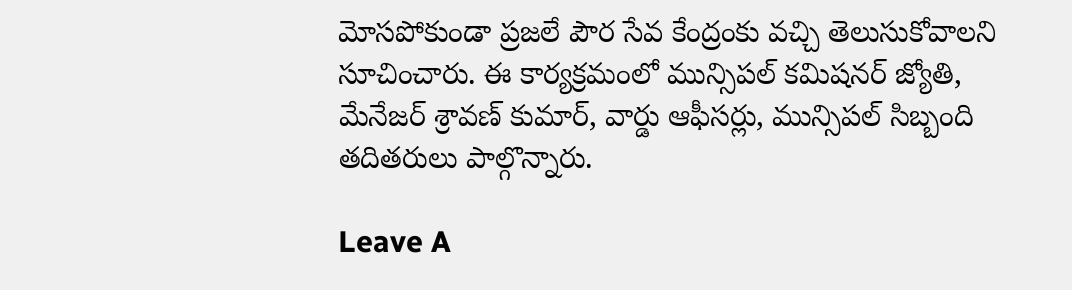మోసపోకుండా ప్రజలే పౌర సేవ కేంద్రంకు వచ్చి తెలుసుకోవాలని సూచించారు. ఈ కార్యక్రమంలో మున్సిపల్ కమిషనర్ జ్యోతి, మేనేజర్ శ్రావణ్ కుమార్, వార్డు ఆఫీసర్లు, మున్సిపల్ సిబ్బంది తదితరులు పాల్గొన్నారు.

Leave A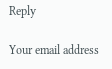Reply

Your email address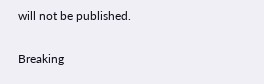will not be published.

Breaking